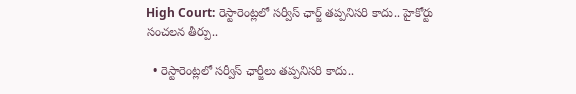High Court: రెస్టారెంట్లలో సర్వీస్ ఛార్జ్ తప్పనిసరి కాదు.. హైకోర్టు సంచలన తీర్పు..

  • రెస్టారెంట్లలో సర్వీస్ ఛార్జీలు తప్పనిసరి కాదు..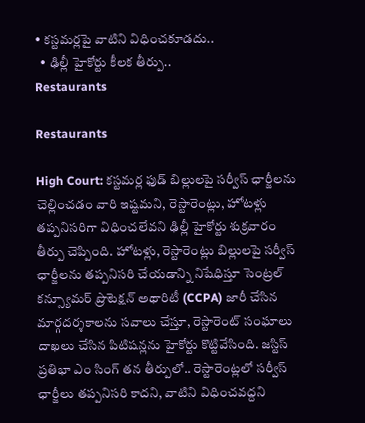• కస్టమర్లపై వాటిని విధించకూడదు..
  • ఢిల్లీ హైకోర్టు కీలక తీర్పు..
Restaurants

Restaurants

High Court: కస్టమర్ల ఫుడ్ బిల్లులపై సర్వీస్ ఛార్జీలను చెల్లించడం వారి ఇష్టమని, రెస్టారెంట్లు, హోటళ్లు తప్పనిసరిగా విధించలేవని ఢిల్లీ హైకోర్టు శుక్రవారం తీర్పు చెప్పింది. హోటళ్లు, రెస్టారెంట్లు బిల్లులపై సర్వీస్ ఛార్జీలను తప్పనిసరి చేయడాన్ని నిషేధిస్తూ సెంట్రల్ కన్స్యూమర్ ప్రొటెక్షన్ అథారిటీ (CCPA) జారీ చేసిన మార్గదర్శకాలను సవాలు చేస్తూ, రెస్టారెంట్ సంఘాలు దాఖలు చేసిన పిటిషన్లను హైకోర్టు కొట్టివేసింది. జస్టిస్ ప్రతిభా ఎం సింగ్ తన తీర్పులో.. రెస్టారెంట్లలో సర్వీస్ ఛార్జీలు తప్పనిసరి కాదని, వాటిని విధించవద్దని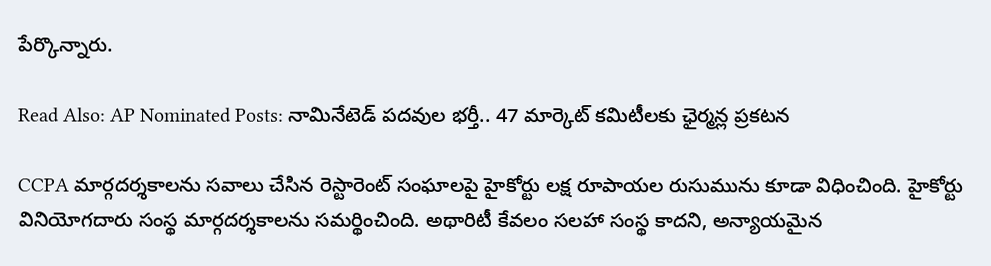పేర్కొన్నారు.

Read Also: AP Nominated Posts: నామినేటెడ్‌ పదవుల భర్తీ.. 47 మార్కెట్‌ కమిటీలకు ఛైర్మన్ల ప్రకటన

CCPA మార్గదర్శకాలను సవాలు చేసిన రెస్టారెంట్ సంఘాలపై హైకోర్టు లక్ష రూపాయల రుసుమును కూడా విధించింది. హైకోర్టు వినియోగదారు సంస్థ మార్గదర్శకాలను సమర్థించింది. అథారిటీ కేవలం సలహా సంస్థ కాదని, అన్యాయమైన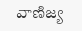వాణిజ్య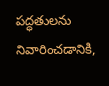పద్ధతులను నివారించడానికి,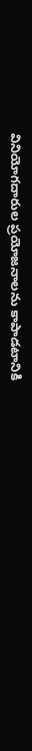వినియోగదారుల ప్రయోజనాలను కాపాడటానికి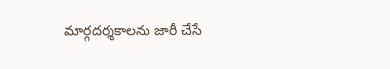మార్గదర్శకాలను జారీ చేసే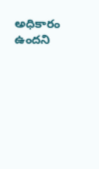అధికారం ఉందని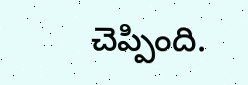చెప్పింది.